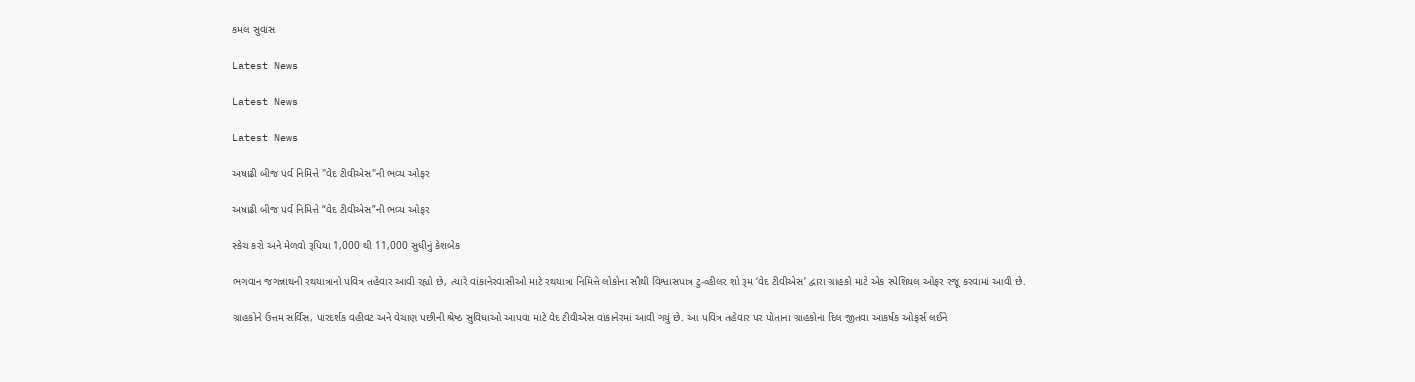કમલ સુવાસ

Latest News

Latest News

Latest News

અષાઢી બીજ પર્વ નિમિત્તે "વેદ ટીવીએસ"ની ભવ્ય ઓફર

અષાઢી બીજ પર્વ નિમિત્તે “વેદ ટીવીએસ”ની ભવ્ય ઓફર

સ્કેચ કરો અને મેળવો રૂપિયા 1,000 થી 11,000 સુધીનું કેશબેક

ભગવાન જગન્નાથની રથયાત્રાનો પવિત્ર તહેવાર આવી રહ્યો છે, ત્યારે વાંકાનેરવાસીઓ માટે રથયાત્રા નિમિત્તે લોકોના સૌથી વિશ્વાસપાત્ર ટુ-વ્હીલર શો રૂમ ‘વેદ ટીવીએસ’ દ્વારા ગ્રાહકો માટે એક સ્પેશિયલ ઓફર રજૂ કરવામાં આવી છે.

ગ્રાહકોને ઉત્તમ સર્વિસ, પારદર્શક વહીવટ અને વેચાણ પછીની શ્રેષ્ઠ સુવિધાઓ આપવા માટે વેદ ટીવીએસ વાંકાનેરમાં આવી ગયું છે. આ પવિત્ર તહેવાર પર પોતાના ગ્રાહકોના દિલ જીતવા આકર્ષક ઓફર્સ લઈને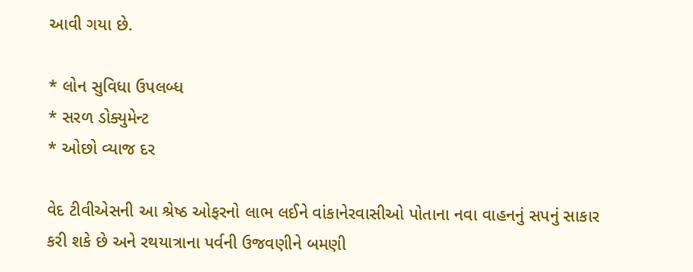આવી ગયા છે.

* લોન સુવિધા ઉપલબ્ધ
* સરળ ડોક્યુમેન્ટ
* ઓછો વ્યાજ દર

વેદ ટીવીએસની આ શ્રેષ્ઠ ઓફરનો લાભ લઈને વાંકાનેરવાસીઓ પોતાના નવા વાહનનું સપનું સાકાર કરી શકે છે અને રથયાત્રાના પર્વની ઉજવણીને બમણી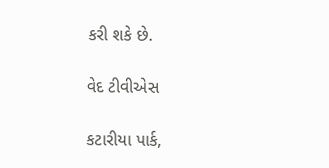કરી શકે છે.

વેદ ટીવીએસ

કટારીયા પાર્ક,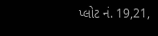પ્લોટ નં. 19,21,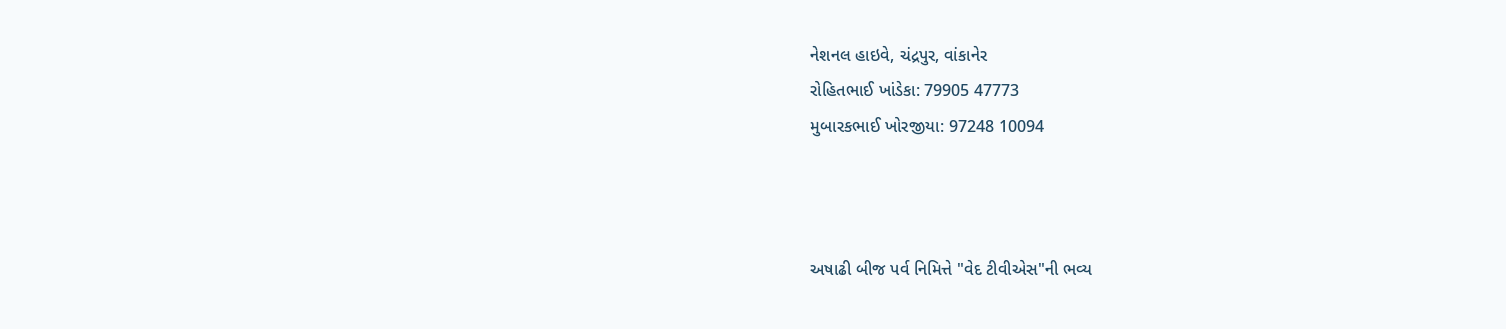નેશનલ હાઇવે, ચંદ્રપુર, વાંકાનેર
રોહિતભાઈ ખાંડેકા: 79905 47773
મુબારકભાઈ ખોરજીયા: 97248 10094



અષાઢી બીજ પર્વ નિમિત્તે "વેદ ટીવીએસ"ની ભવ્ય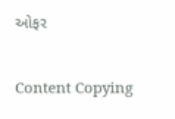ઓફર

Content Copying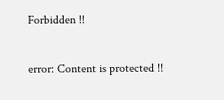Forbidden !!

error: Content is protected !!